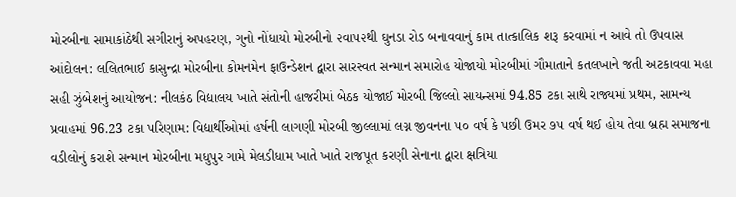મોરબીના સામાકાંઠેથી સગીરાનું અપહરણ, ગુનો નોંધાયો મોરબીનો ૨વા૫૨થી ઘુનડા રોડ બનાવવાનું કામ તાત્કાલિક શરૂ કરવામાં ન આવે તો ઉપવાસ આંદોલન: લલિતભાઈ કાસુન્દ્રા મોરબીના કોમનમેન ફાઉન્ડેશન દ્વારા સારસ્વત સન્માન સમારોહ યોજાયો મોરબીમાં ગૌમાતાને કતલખાને જતી અટકાવવા મહા સહી ઝુંબેશનું આયોજન: નીલકંઠ વિદ્યાલય ખાતે સંતોની હાજરીમાં બેઠક યોજાઈ મોરબી જિલ્લો સાયન્સમાં 94.85 ટકા સાથે રાજ્યમાં પ્રથમ, સામન્ય પ્રવાહમાં 96.23 ટકા પરિણામ: વિદ્યાર્થીઓમાં હર્ષની લાગણી મોરબી જીલ્લામાં લગ્ન જીવનના ૫૦ વર્ષ કે પછી ઉમર ૭૫ વર્ષ થઈ હોય તેવા બ્રહ્મ સમાજના વડીલોનું કરાશે સન્માન મોરબીના મધુપુર ગામે મેલડીધામ ખાતે ખાતે રાજપૂત કરણી સેનાના દ્વારા ક્ષત્રિયા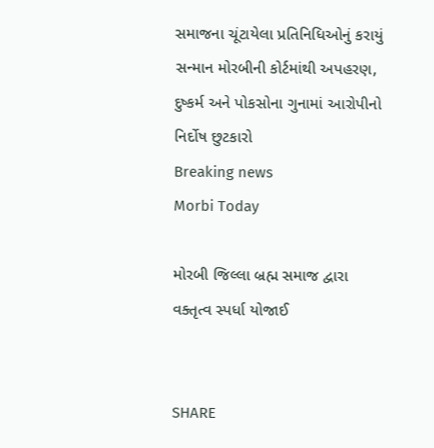સમાજના ચૂંટાયેલા પ્રતિનિધિઓનું કરાયું સન્માન મોરબીની કોર્ટમાંથી અપહરણ, દુષ્કર્મ અને પોકસોના ગુનામાં આરોપીનો નિર્દોષ છુટકારો
Breaking news
Morbi Today

મોરબી જિલ્લા બ્રહ્મ સમાજ દ્વારા વક્તૃત્વ સ્પર્ધા યોજાઈ


SHARE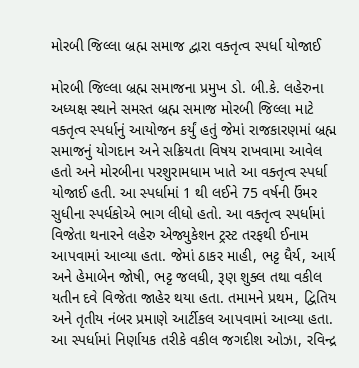મોરબી જિલ્લા બ્રહ્મ સમાજ દ્વારા વક્તૃત્વ સ્પર્ધા યોજાઈ

મોરબી જિલ્લા બ્રહ્મ સમાજના પ્રમુખ ડો. બી.કે. લહેરુના અધ્યક્ષ સ્થાને સમસ્ત બ્રહ્મ સમાજ મોરબી જિલ્લા માટે વક્તૃત્વ સ્પર્ધાનું આયોજન કર્યું હતું જેમાં રાજકારણમાં બ્રહ્મ સમાજનું યોગદાન અને સક્રિયતા વિષય રાખવામા આવેલ હતો અને મોરબીના પરશુરામધામ ખાતે આ વક્તૃત્વ સ્પર્ધા યોજાઈ હતી. આ સ્પર્ધામાં 1 થી લઈને 75 વર્ષની ઉંમર સુધીના સ્પર્ધકોએ ભાગ લીધો હતો. આ વક્તૃત્વ સ્પર્ધામાં વિજેતા થનારને લહેરુ એજ્યુકેશન ટ્રસ્ટ તરફથી ઈનામ આપવામાં આવ્યા હતા. જેમાં ઠાકર માહી, ભટ્ટ ધૈર્ય, આર્ય અને હેમાબેન જોષી, ભટ્ટ જલધી, રૂણ શુક્લ તથા વકીલ યતીન દવે વિજેતા જાહેર થયા હતા. તમામને પ્રથમ, દ્વિતિય અને તૃતીય નંબર પ્રમાણે આર્ટીકલ આપવામાં આવ્યા હતા. આ સ્પર્ધામાં નિર્ણાયક તરીકે વકીલ જગદીશ ઓઝા, રવિન્દ્ર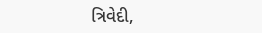ત્રિવેદી,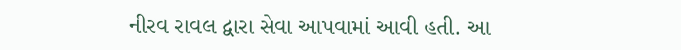નીરવ રાવલ દ્વારા સેવા આપવામાં આવી હતી. આ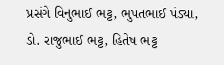પ્રસંગે વિનુભાઈ ભટ્ટ, ભુપતભાઈ પંડ્યા, ડો. રાજુભાઈ ભટ્ટ, હિતેષ ભટ્ટ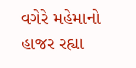વગેરે મહેમાનો હાજર રહ્યા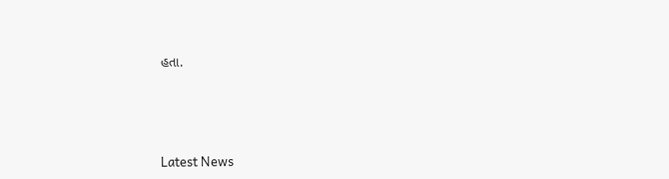હતા.






Latest News